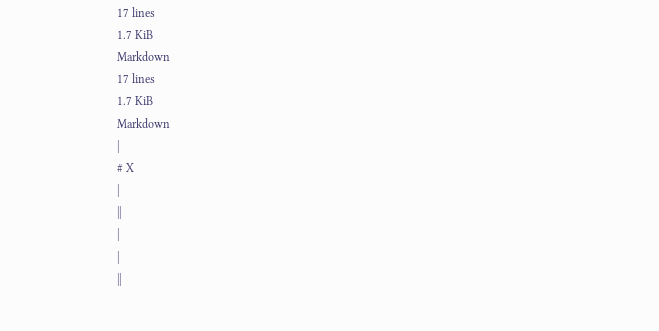17 lines
1.7 KiB
Markdown
17 lines
1.7 KiB
Markdown
|
# X
|
||
|
|
||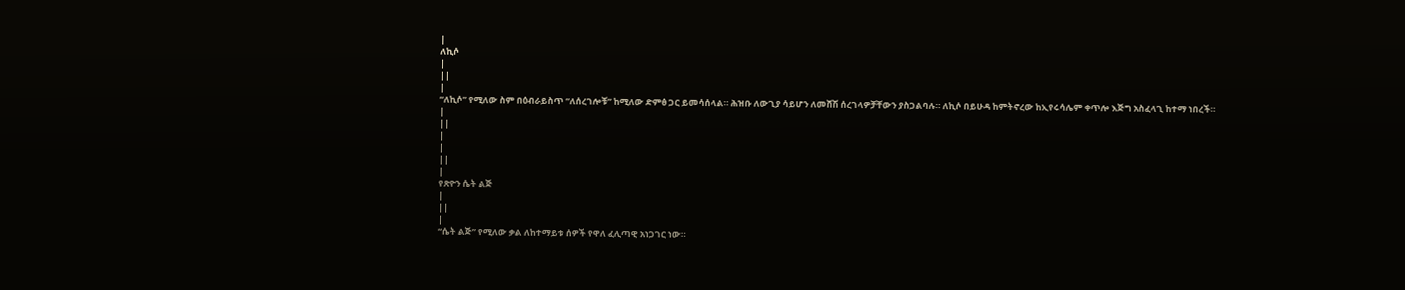|
ለኪሶ
|
||
|
“ለኪሶ” የሚለው ስም በዕብራይስጥ “ለሰረገሎቹ” ከሚለው ድምፅ ጋር ይመሳሰላል። ሕዝቡ ለውጊያ ሳይሆን ለመሸሽ ሰረገላዎቻቸውን ያስጋልባሉ። ለኪሶ በይሁዳ ከምትኖረው ከኢየሩሳሌም ቀጥሎ እጅግ አስፈላጊ ከተማ ነበረች።
|
||
|
|
||
|
የጽዮን ሴት ልጅ
|
||
|
“ሴት ልጅ” የሚለው ቃል ለከተማይቱ ሰዎች የዋለ ፈሊጣዊ አነጋገር ነው።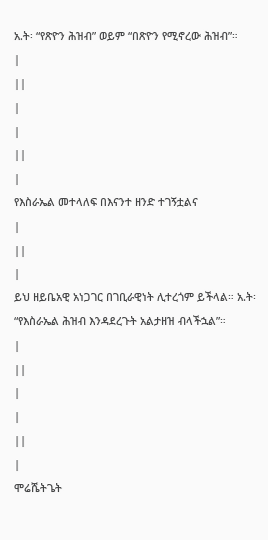አ.ት፡ “የጽዮን ሕዝብ” ወይም “በጽዮን የሚኖረው ሕዝብ”።
|
||
|
|
||
|
የእስራኤል መተላለፍ በእናንተ ዘንድ ተገኝቷልና
|
||
|
ይህ ዘይቤአዊ አነጋገር በገቢራዊነት ሊተረጎም ይችላል። አ.ት፡ “የእስራኤል ሕዝብ እንዳደረጉት አልታዘዝ ብላችኋል”።
|
||
|
|
||
|
ሞሬሼትጌት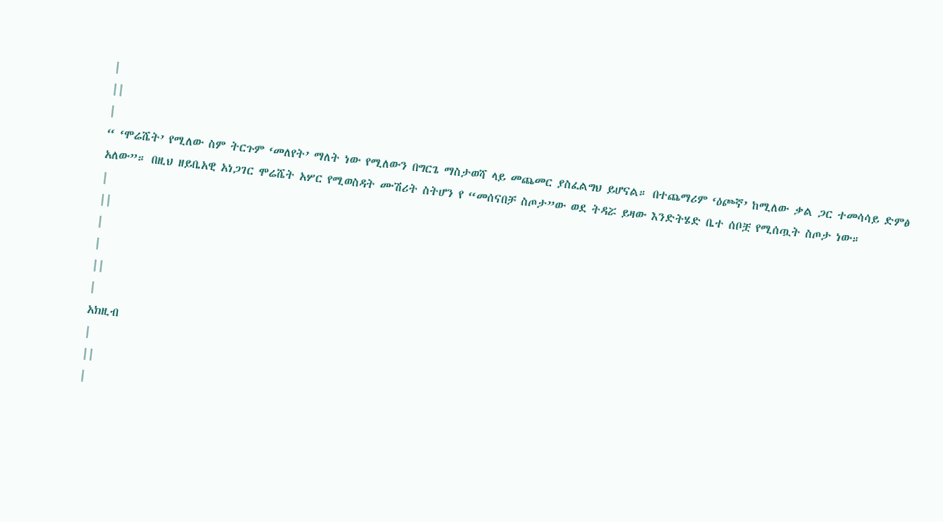|
||
|
“ ‘ሞሬሼት’ የሚለው ስም ትርጉም ‘መለየት’ ማለት ነው የሚለውን በግርጌ ማስታወሻ ላይ መጨመር ያስፈልግህ ይሆናል። በተጨማሪም ‘ዕጮኛ’ ከሚለው ቃል ጋር ተመሳሳይ ድምፅ አለው”። በዚህ ዘይቤአዊ አነጋገር ሞሬሼት አሦር የሚወስዳት ሙሽሪት ስትሆን የ “መሰናበቻ ስጦታ”ው ወደ ትዳሯ ይዛው እንድትሄድ ቤተ ሰቦቿ የሚሰጧት ስጦታ ነው።
|
||
|
|
||
|
አክዚብ
|
||
|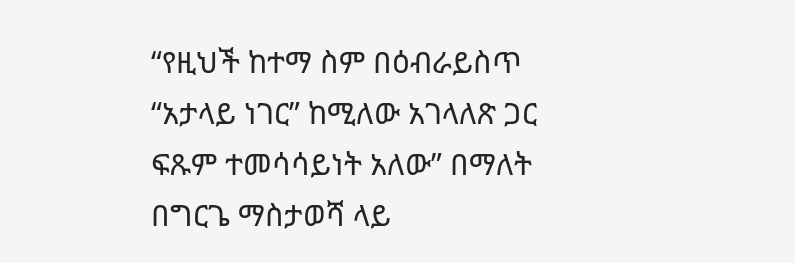“የዚህች ከተማ ስም በዕብራይስጥ “አታላይ ነገር” ከሚለው አገላለጽ ጋር ፍጹም ተመሳሳይነት አለው” በማለት በግርጌ ማስታወሻ ላይ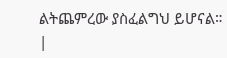ልትጨምረው ያስፈልግህ ይሆናል።
|